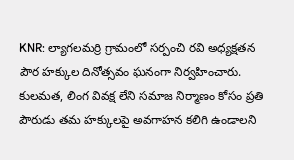KNR: ల్యాగలమర్రి గ్రామంలో సర్పంచి రవి అధ్యక్షతన పౌర హక్కుల దినోత్సవం ఘనంగా నిర్వహించారు. కులమత, లింగ వివక్ష లేని సమాజ నిర్మాణం కోసం ప్రతి పౌరుడు తమ హక్కులపై అవగాహన కలిగి ఉండాలని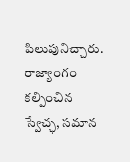పిలుపునిచ్చారు. రాజ్యాంగం కల్పించిన స్వేచ్ఛ, సమాన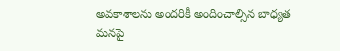అవకాశాలను అందరికీ అందించాల్సిన బాధ్యత మనపై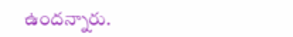ఉందన్నారు.